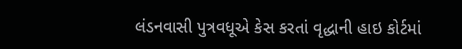લંડનવાસી પુત્રવધૂએ કેસ કરતાં વૃદ્ધાની હાઇ કોર્ટમાં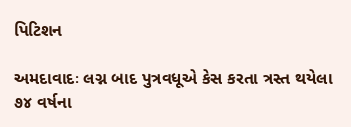પિટિશન

અમદાવાદઃ લગ્ન બાદ પુત્રવધૂએ કેસ કરતા ત્રસ્ત થયેલા ૭૪ વર્ષના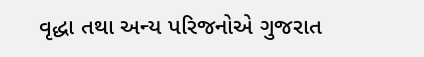વૃદ્ધા તથા અન્ય પરિજનોએ ગુજરાત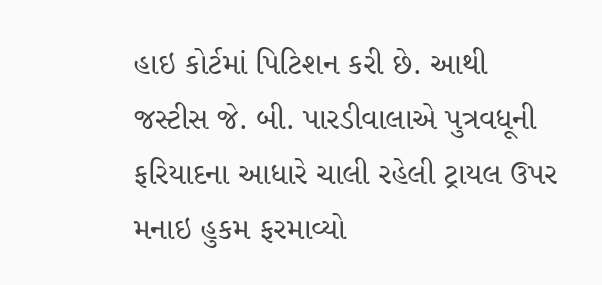હાઇ કોર્ટમાં પિટિશન કરી છે. આથી જસ્ટીસ જે. બી. પારડીવાલાએ પુત્રવધૂની ફરિયાદના આધારે ચાલી રહેલી ટ્રાયલ ઉપર મનાઇ હુકમ ફરમાવ્યો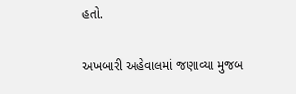હતો.

અખબારી અહેવાલમાં જણાવ્યા મુજબ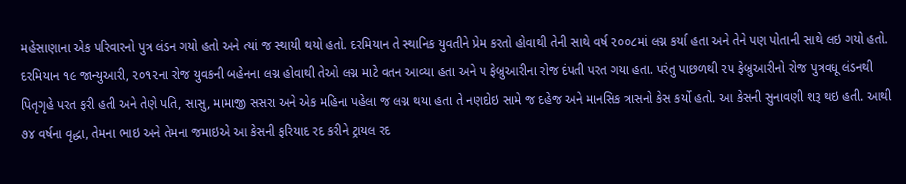મહેસાણાના એક પરિવારનો પુત્ર લંડન ગયો હતો અને ત્યાં જ સ્થાયી થયો હતો. દરમિયાન તે સ્થાનિક યુવતીને પ્રેમ કરતો હોવાથી તેની સાથે વર્ષ ૨૦૦૮માં લગ્ન કર્યા હતા અને તેને પણ પોતાની સાથે લઇ ગયો હતો.
દરમિયાન ૧૯ જાન્યુઆરી, ૨૦૧૨ના રોજ યુવકની બહેનના લગ્ન હોવાથી તેઓ લગ્ન માટે વતન આવ્યા હતા અને ૫ ફેબ્રુઆરીના રોજ દંપતી પરત ગયા હતા. પરંતુ પાછળથી ૨૫ ફેબ્રુઆરીનો રોજ પુત્રવધૂ લંડનથી પિતૃગૃહે પરત ફરી હતી અને તેણે પતિ, સાસુ, મામાજી સસરા અને એક મહિના પહેલા જ લગ્ન થયા હતા તે નણદોઇ સામે જ દહેજ અને માનસિક ત્રાસનો કેસ કર્યો હતો. આ કેસની સુનાવણી શરૂ થઇ હતી. આથી ૭૪ વર્ષના વૃદ્ધા, તેમના ભાઇ અને તેમના જમાઇએ આ કેસની ફરિયાદ રદ કરીને ટ્રાયલ રદ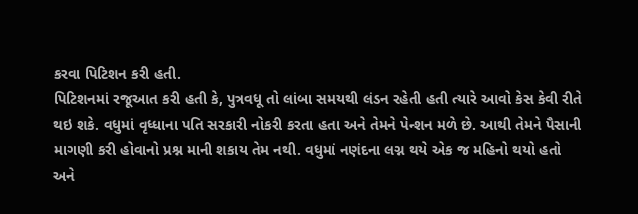કરવા પિટિશન કરી હતી.
પિટિશનમાં રજૂઆત કરી હતી કે, પુત્રવધૂ તો લાંબા સમયથી લંડન રહેતી હતી ત્યારે આવો કેસ કેવી રીતે થઇ શકે. વધુમાં વૃધ્ધાના પતિ સરકારી નોકરી કરતા હતા અને તેમને પેન્શન મળે છે. આથી તેમને પૈસાની માગણી કરી હોવાનો પ્રશ્ન માની શકાય તેમ નથી. વધુમાં નણંદના લગ્ન થયે એક જ મહિનો થયો હતો અને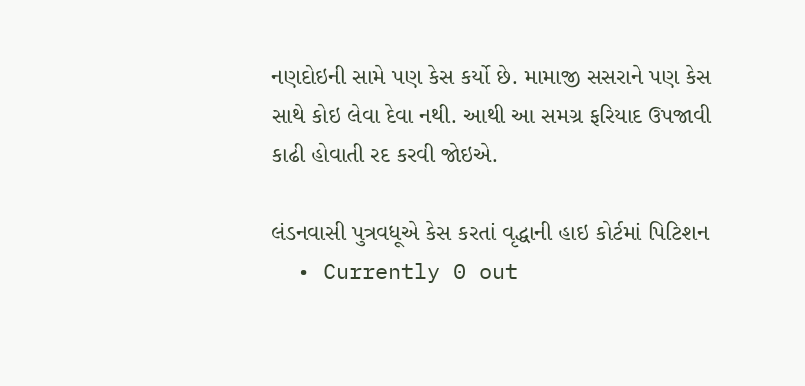નણદોઇની સામે પણ કેસ કર્યો છે. મામાજી સસરાને પણ કેસ સાથે કોઇ લેવા દેવા નથી. આથી આ સમગ્ર ફરિયાદ ઉપજાવી કાઢી હોવાતી રદ કરવી જોઇએ.

લંડનવાસી પુત્રવધૂએ કેસ કરતાં વૃદ્ધાની હાઇ કોર્ટમાં પિટિશન
  • Currently 0 out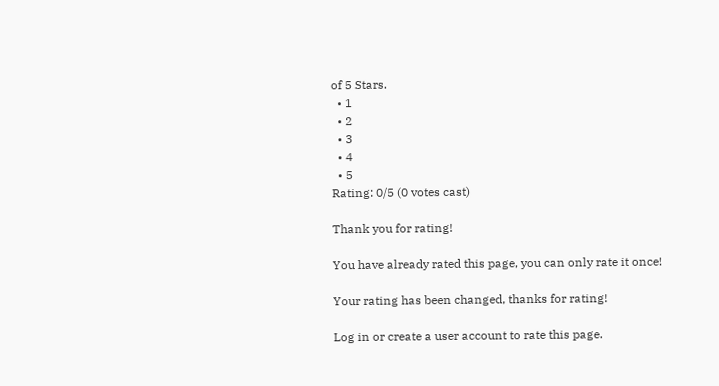of 5 Stars.
  • 1
  • 2
  • 3
  • 4
  • 5
Rating: 0/5 (0 votes cast)

Thank you for rating!

You have already rated this page, you can only rate it once!

Your rating has been changed, thanks for rating!

Log in or create a user account to rate this page.